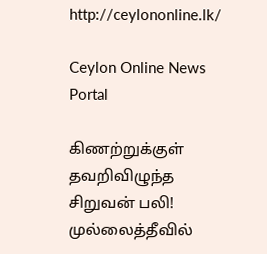http://ceylononline.lk/

Ceylon Online News Portal

கிணற்றுக்குள் தவறிவிழுந்த சிறுவன் பலி! முல்லைத்தீவில்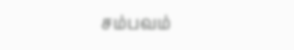சம்பவம்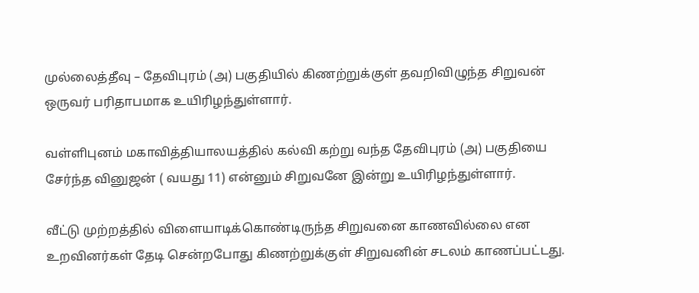முல்லைத்தீவு – தேவிபுரம் (அ) பகுதியில் கிணற்றுக்குள் தவறிவிழுந்த சிறுவன் ஒருவர் பரிதாபமாக உயிரிழந்துள்ளார்.

வள்ளிபுனம் மகாவித்தியாலயத்தில் கல்வி கற்று வந்த தேவிபுரம் (அ) பகுதியை சேர்ந்த வினுஜன் ( வயது 11) என்னும் சிறுவனே இன்று உயிரிழந்துள்ளார்.

வீட்டு முற்றத்தில் விளையாடிக்கொண்டிருந்த சிறுவனை காணவில்லை என உறவினர்கள் தேடி சென்றபோது கிணற்றுக்குள் சிறுவனின் சடலம் காணப்பட்டது.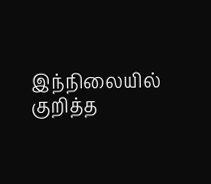இந்நிலையில் குறித்த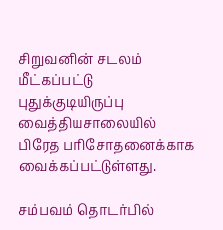சிறுவனின் சடலம் மீட்கப்பட்டு புதுக்குடியிருப்பு வைத்தியசாலையில் பிரேத பரிசோதனைக்காக வைக்கப்பட்டுள்ளது.

சம்பவம் தொடர்பில்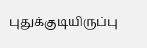புதுக்குடியிருப்பு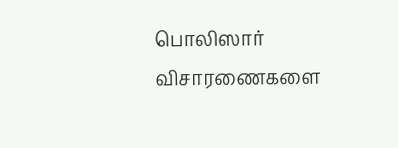பொலிஸார் விசாரணைகளை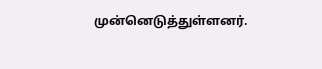முன்னெடுத்துள்ளனர்.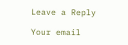Leave a Reply

Your email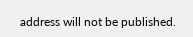address will not be published.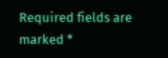Required fields are marked *